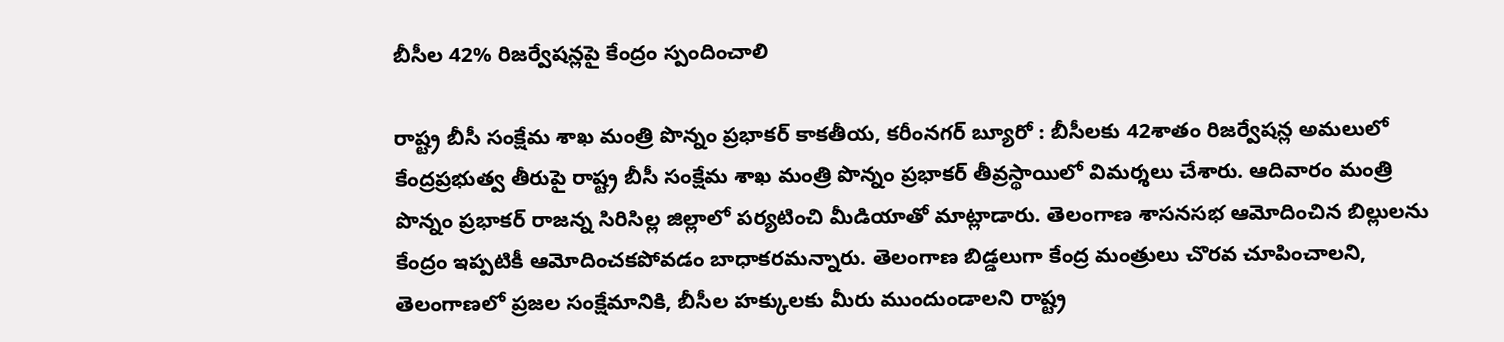బీసీల 42% రిజర్వేషన్లపై కేంద్రం స్పందించాలి

రాష్ట్ర బీసీ సంక్షేమ శాఖ మంత్రి పొన్నం ప్రభాకర్ కాకతీయ‌, క‌రీంన‌గ‌ర్ బ్యూరో : బీసీలకు 42శాతం రిజర్వేషన్ల అమలులో కేంద్రప్రభుత్వ తీరుపై రాష్ట్ర బీసీ సంక్షేమ శాఖ మంత్రి పొన్నం ప్రభాకర్ తీవ్రస్థాయిలో విమర్శలు చేశారు. ఆదివారం మంత్రి పొన్నం ప్రభాకర్ రాజన్న సిరిసిల్ల జిల్లాలో పర్యటించి మీడియాతో మాట్లాడారు. తెలంగాణ శాసనసభ ఆమోదించిన బిల్లులను కేంద్రం ఇప్పటికీ ఆమోదించకపోవడం బాధాకరమన్నారు. తెలంగాణ బిడ్డలుగా కేంద్ర మంత్రులు చొరవ చూపించాలని, తెలంగాణలో ప్రజల సంక్షేమానికి, బీసీల హక్కులకు మీరు ముందుండాలని రాష్ట్ర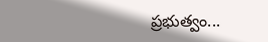ప్రభుత్వం...